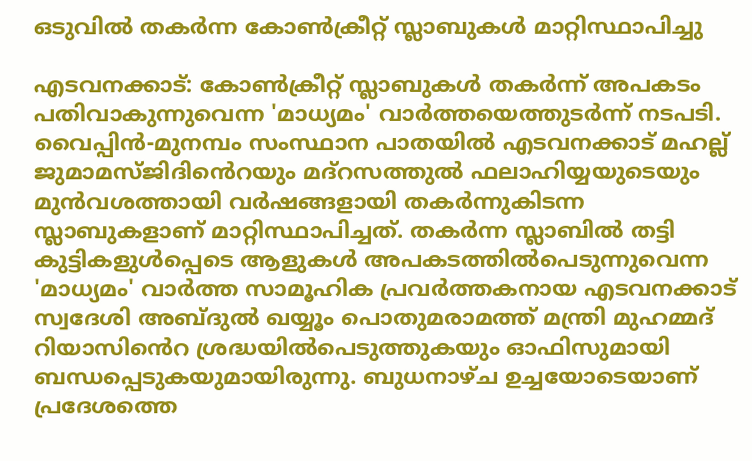ഒടുവിൽ തകർന്ന കോൺക്രീറ്റ് സ്ലാബുകൾ മാറ്റിസ്ഥാപിച്ചു

എടവനക്കാട്: കോൺക്രീറ്റ് സ്ലാബുകൾ തകർന്ന് അപകടം പതിവാകുന്നുവെന്ന 'മാധ്യമം' വാർത്തയെത്തുടർന്ന് നടപടി. വൈപ്പിൻ-മുനമ്പം സംസ്ഥാന പാതയിൽ എടവനക്കാട് മഹല്ല് ജുമാമസ്ജിദി‍ൻെറയും മദ്റസത്തുൽ ഫലാഹിയ്യയുടെയും മുൻവശത്തായി വർഷങ്ങളായി തകർന്നുകിടന്ന സ്ലാബുകളാണ് മാറ്റിസ്ഥാപിച്ചത്. തകർന്ന സ്ലാബിൽ തട്ടി കുട്ടികളുൾപ്പെടെ ആളുകൾ അപകടത്തിൽപെടുന്നുവെന്ന 'മാധ്യമം' വാർത്ത സാമൂഹിക പ്രവർത്തകനായ എടവനക്കാട് സ്വദേശി അബ്ദുൽ ഖയ്യൂം പൊതുമരാമത്ത് മന്ത്രി മുഹമ്മദ് റിയാസി‍ൻെറ ശ്രദ്ധയിൽപെടുത്തുകയും ഓഫിസുമായി ബന്ധപ്പെടുകയുമായിരുന്നു. ബുധനാഴ്ച ഉച്ചയോടെയാണ് പ്രദേശത്തെ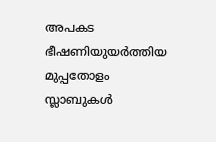അപകട ഭീഷണിയുയർത്തിയ മുപ്പതോളം സ്ലാബുകൾ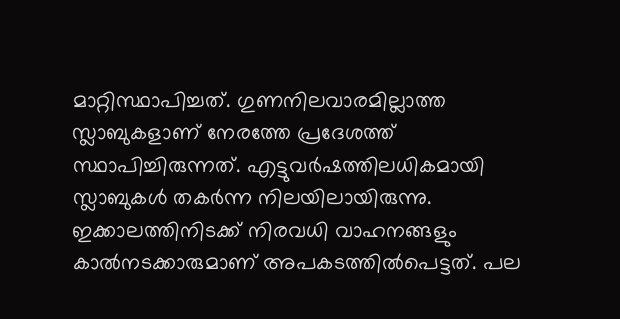മാറ്റിസ്ഥാപിച്ചത്. ഗുണനിലവാരമില്ലാത്ത സ്ലാബുകളാണ് നേരത്തേ പ്രദേശത്ത് സ്ഥാപിച്ചിരുന്നത്. എട്ടുവർഷത്തിലധികമായി സ്ലാബുകൾ തകർന്ന നിലയിലായിരുന്നു. ഇക്കാലത്തിനിടക്ക് നിരവധി വാഹനങ്ങളും കാൽനടക്കാരുമാണ് അപകടത്തിൽപെട്ടത്. പല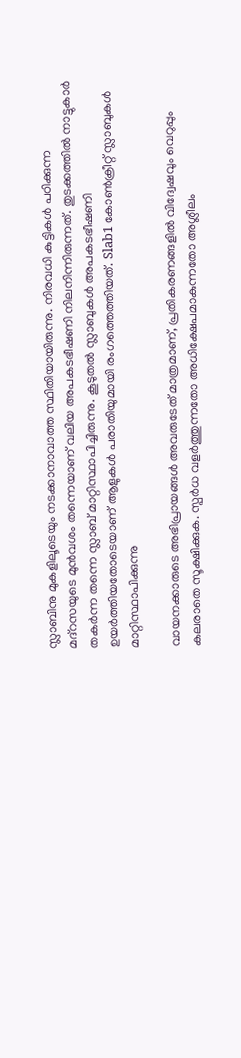സ്ലാബിനു മുകളിലൂടെയും നടക്കാനാവാത്ത സ്ഥിതിയായിരുന്നു. നിരവധി കുട്ടികൾ പഠിക്കുന്ന മദ്റസയുടെ മുൻവശം തന്നെയാണ് വലിയ അപകടഭീഷണി നിലനിന്നിരുന്നത്. തുടക്കത്തിൽ നാട്ടുകാർ തകർന്ന തന്നെ സ്ലാബ് മാറ്റിസ്ഥാപിച്ചിരുന്നു. കൂടുതൽ സ്ലാബുകൾ അപകടഭീഷണി ഉയർത്തിയതോടെയാണ് ആളുകൾ പരാതിയുമായി രംഗത്തെത്തിയത്. Slab1 കോൺക്രീറ്റ് സ്ലാബുകൾ മാറ്റിസ്ഥാപിക്കുന്നു

വായനക്കാരുടെ അഭിപ്രായങ്ങള്‍ അവരുടേത് മാത്രമാണ്, പ്രതികരണങ്ങളിൽ വിദ്വേഷവും വെറുപ്പും കലരാതെ സൂക്ഷിക്കുക. സ്പർധ വളർത്തുന്നതോ അധിക്ഷേപമാകുന്നതോ അശ്ലീലം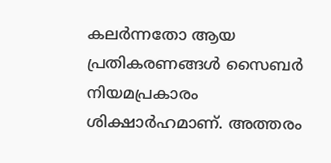കലർന്നതോ ആയ പ്രതികരണങ്ങൾ സൈബർ നിയമപ്രകാരം ശിക്ഷാർഹമാണ്. അത്തരം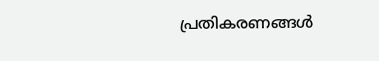പ്രതികരണങ്ങൾ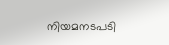നിയമനടപടി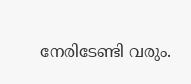നേരിടേണ്ടി വരും.